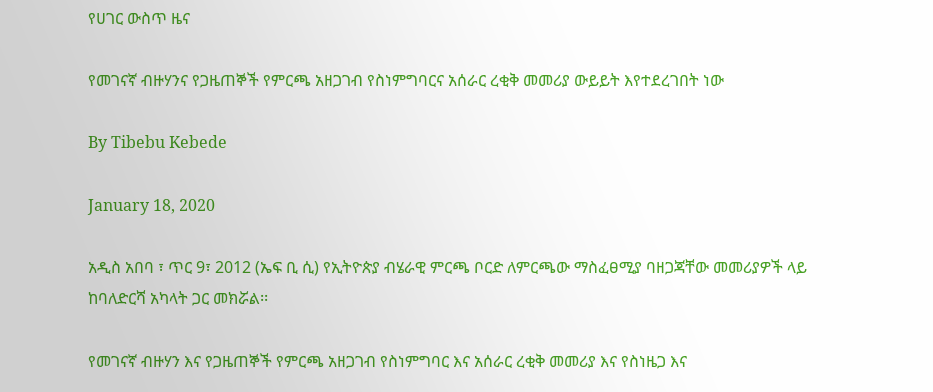የሀገር ውስጥ ዜና

የመገናኛ ብዙሃንና የጋዜጠኞች የምርጫ አዘጋገብ የስነምግባርና አሰራር ረቂቅ መመሪያ ውይይት እየተደረገበት ነው

By Tibebu Kebede

January 18, 2020

አዲስ አበባ ፣ ጥር 9፣ 2012 (ኤፍ ቢ ሲ) የኢትዮጵያ ብሄራዊ ምርጫ ቦርድ ለምርጫው ማስፈፀሚያ ባዘጋጃቸው መመሪያዎች ላይ ከባለድርሻ አካላት ጋር መክሯል፡፡

የመገናኛ ብዙሃን እና የጋዜጠኞች የምርጫ አዘጋገብ የስነምግባር እና አሰራር ረቂቅ መመሪያ እና የስነዜጋ እና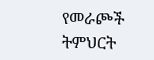የመራጮች ትምህርት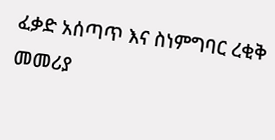ፈቃድ አሰጣጥ እና ስነምግባር ረቂቅ መመሪያ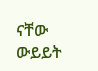ናቸው ውይይት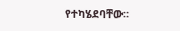የተካሄደባቸው።